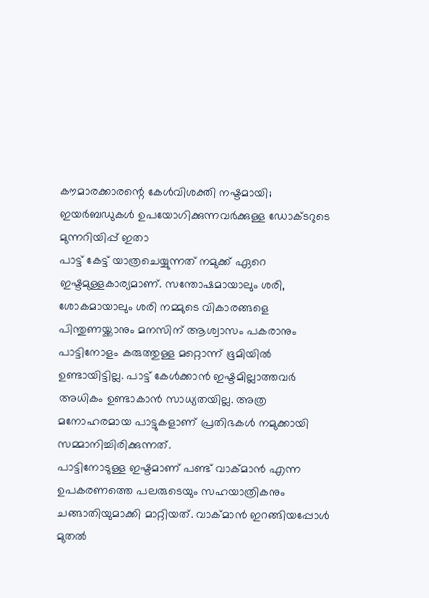കൗമാരക്കാരന്റെ കേൾവിശക്തി നഷ്ടമായി; ഇയർബഡുകൾ ഉപയോഗിക്കുന്നവർക്കുള്ള ഡോക്ടറുടെ മുന്നറിയിപ്പ് ഇതാ
പാട്ട് കേട്ട് യാത്രചെയ്യുന്നത് നമുക്ക് ഏറെ ഇഷ്ടമുള്ളകാര്യമാണ്. സന്തോഷമായാലും ശരി, ശോകമായാലും ശരി നമ്മുടെ വികാരങ്ങളെ പിന്തുണയ്ക്കാനും മനസിന് ആശ്വാസം പകരാനും പാട്ടിനോളം കരുത്തുള്ള മറ്റൊന്ന് ഭൂമിയിൽ ഉണ്ടായിട്ടില്ല. പാട്ട് കേൾക്കാൻ ഇഷ്ടമില്ലാത്തവർ അധികം ഉണ്ടാകാൻ സാധ്യതയില്ല. അത്ര മനോഹരമായ പാട്ടുകളാണ് പ്രതിഭകൾ നമുക്കായി സമ്മാനിച്ചിരിക്കുന്നത്.
പാട്ടിനോടുള്ള ഇഷ്ടമാണ് പണ്ട് വാക്മാൻ എന്ന ഉപകരണത്തെ പലരുടെയും സഹയാത്രികനും ചങ്ങാതിയുമാക്കി മാറ്റിയത്. വാക്മാൻ ഇറങ്ങിയപ്പോൾ മുതൽ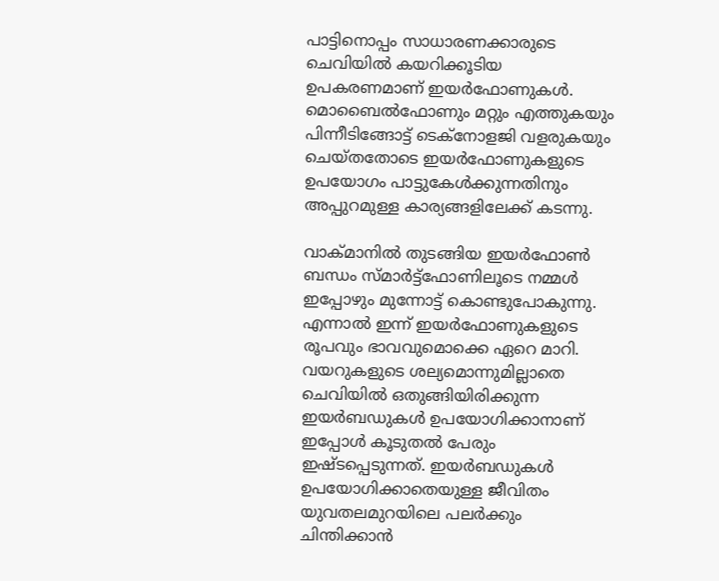പാട്ടിനൊപ്പം സാധാരണക്കാരുടെ ചെവിയിൽ കയറിക്കൂടിയ ഉപകരണമാണ് ഇയർഫോണുകൾ. മൊബൈൽഫോണും മറ്റും എത്തുകയും പിന്നീടിങ്ങോട്ട് ടെക്നോളജി വളരുകയും ചെയ്തതോടെ ഇയർഫോണുകളുടെ ഉപയോഗം പാട്ടുകേൾക്കുന്നതിനും അപ്പുറമുള്ള കാര്യങ്ങളിലേക്ക് കടന്നു.

വാക്മാനിൽ തുടങ്ങിയ ഇയർഫോൺ ബന്ധം സ്മാർട്ട്ഫോണിലൂടെ നമ്മൾ ഇപ്പോഴും മുന്നോട്ട് കൊണ്ടുപോകുന്നു. എന്നാൽ ഇന്ന് ഇയർഫോണുകളുടെ രൂപവും ഭാവവുമൊക്കെ ഏറെ മാറി. വയറുകളുടെ ശല്യമൊന്നുമില്ലാതെ ചെവിയിൽ ഒതുങ്ങിയിരിക്കുന്ന ഇയർബഡുകൾ ഉപയോഗിക്കാനാണ് ഇപ്പോൾ കൂടുതൽ പേരും ഇഷ്ടപ്പെടുന്നത്. ഇയർബഡുകൾ ഉപയോഗിക്കാതെയുള്ള ജീവിതം യുവതലമുറയിലെ പലർക്കും ചിന്തിക്കാൻ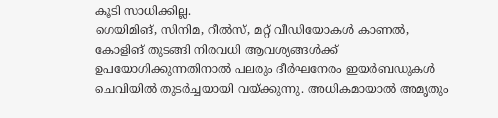കൂടി സാധിക്കില്ല.
ഗെയിമിങ്, സിനിമ, റീൽസ്, മറ്റ് വീഡിയോകൾ കാണൽ, കോളിങ് തുടങ്ങി നിരവധി ആവശ്യങ്ങൾക്ക് ഉപയോഗിക്കുന്നതിനാൽ പലരും ദീർഘനേരം ഇയർബഡുകൾ ചെവിയിൽ തുടർച്ചയായി വയ്ക്കുന്നു. അധികമായാൽ അമൃതും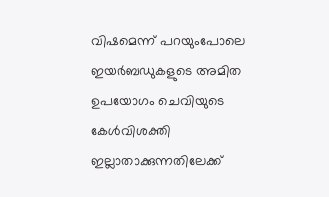വിഷമെന്ന് പറയുംപോലെ ഇയർബഡുകളുടെ അമിത ഉപയോഗം ചെവിയുടെ കേൾവിശക്തി ഇല്ലാതാക്കുന്നതിലേക്ക്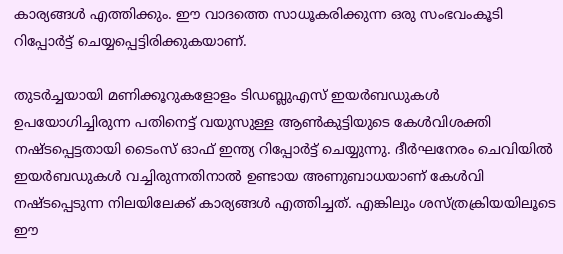കാര്യങ്ങൾ എത്തിക്കും. ഈ വാദത്തെ സാധൂകരിക്കുന്ന ഒരു സംഭവംകൂടി റിപ്പോർട്ട് ചെയ്യപ്പെട്ടിരിക്കുകയാണ്.

തുടർച്ചയായി മണിക്കൂറുകളോളം ടിഡബ്ലുഎസ് ഇയർബഡുകൾ ഉപയോഗിച്ചിരുന്ന പതിനെട്ട് വയുസുള്ള ആൺകുട്ടിയുടെ കേൾവിശക്തി നഷ്ടപ്പെട്ടതായി ടൈംസ് ഓഫ് ഇന്ത്യ റിപ്പോർട്ട് ചെയ്യുന്നു. ദീർഘനേരം ചെവിയിൽ ഇയർബഡുകൾ വച്ചിരുന്നതിനാൽ ഉണ്ടായ അണുബാധയാണ് കേൾവി നഷ്ടപ്പെടുന്ന നിലയിലേക്ക് കാര്യങ്ങൾ എത്തിച്ചത്. എങ്കിലും ശസ്ത്രക്രിയയിലൂടെ ഈ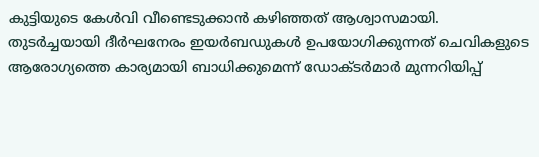കുട്ടിയുടെ കേൾവി വീണ്ടെടുക്കാൻ കഴിഞ്ഞത് ആശ്വാസമായി.
തുടർച്ചയായി ദീർഘനേരം ഇയർബഡുകൾ ഉപയോഗിക്കുന്നത് ചെവികളുടെ ആരോഗ്യത്തെ കാര്യമായി ബാധിക്കുമെന്ന് ഡോക്ടർമാർ മുന്നറിയിപ്പ്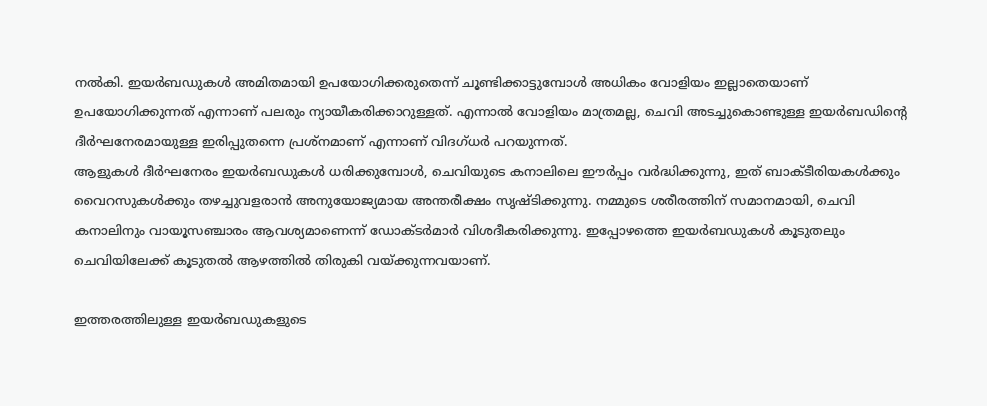നൽകി. ഇയർബഡുകൾ അമിതമായി ഉപയോഗിക്കരുതെന്ന് ചൂണ്ടിക്കാട്ടുമ്പോൾ അധികം വോളിയം ഇല്ലാതെയാണ് ഉപയോഗിക്കുന്നത് എന്നാണ് പലരും ന്യായീകരിക്കാറുള്ളത്. എന്നാൽ വോളിയം മാത്രമല്ല, ചെവി അടച്ചുകൊണ്ടുള്ള ഇയർബഡിന്റെ ദീർഘനേരമായുള്ള ഇരിപ്പുതന്നെ പ്രശ്നമാണ് എന്നാണ് വിദഗ്ധർ പറയുന്നത്.
ആളുകൾ ദീർഘനേരം ഇയർബഡുകൾ ധരിക്കുമ്പോൾ, ചെവിയുടെ കനാലിലെ ഈർപ്പം വർദ്ധിക്കുന്നു, ഇത് ബാക്ടീരിയകൾക്കും വൈറസുകൾക്കും തഴച്ചുവളരാൻ അനുയോജ്യമായ അന്തരീക്ഷം സൃഷ്ടിക്കുന്നു. നമ്മുടെ ശരീരത്തിന് സമാനമായി, ചെവി കനാലിനും വായൂസഞ്ചാരം ആവശ്യമാണെന്ന് ഡോക്ടർമാർ വിശദീകരിക്കുന്നു. ഇപ്പോഴത്തെ ഇയർബഡുകൾ കൂടുതലും ചെവിയിലേക്ക് കൂടുതൽ ആഴത്തിൽ തിരുകി വയ്ക്കുന്നവയാണ്.

ഇത്തരത്തിലുള്ള ഇയർബഡുകളുടെ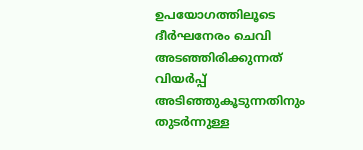ഉപയോഗത്തിലൂടെ ദീർഘനേരം ചെവി അടഞ്ഞിരിക്കുന്നത് വിയർപ്പ് അടിഞ്ഞുകൂടുന്നതിനും തുടർന്നുള്ള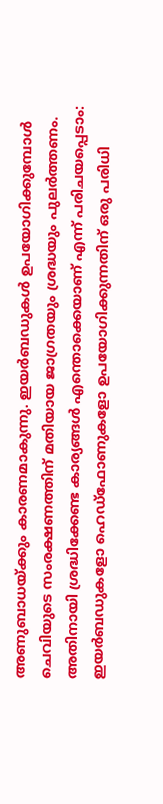അണുബാധയ്ക്കും കാരണമാകുന്നു. ഇയർബഡുകൾ ഉപയോഗിക്കുമ്പോൾ ചെവിയുടെ സംരക്ഷണത്തിന് മതിയായ ജാഗ്രതയും ശ്രദ്ധയും പുലർത്തണം. അതിനായി ശ്രദ്ധിക്കേണ്ട കാര്യങ്ങൾ എന്തൊക്കെയാണ് എന്ന് പരിചയപ്പെടാം: ഇയർബഡുകളോ ഹെഡ്ഫോണുകളോ ഉപയോഗിക്കുന്നതിന് ഒരു പരിധി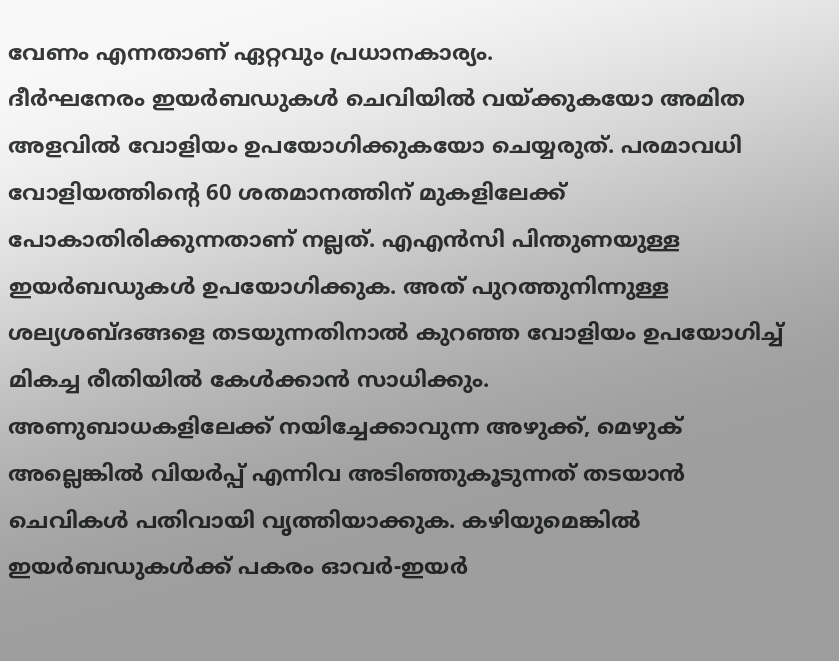വേണം എന്നതാണ് ഏറ്റവും പ്രധാനകാര്യം.
ദീർഘനേരം ഇയർബഡുകൾ ചെവിയിൽ വയ്ക്കുകയോ അമിത അളവിൽ വോളിയം ഉപയോഗിക്കുകയോ ചെയ്യരുത്. പരമാവധി വോളിയത്തിന്റെ 60 ശതമാനത്തിന് മുകളിലേക്ക് പോകാതിരിക്കുന്നതാണ് നല്ലത്. എഎൻസി പിന്തുണയുള്ള ഇയർബഡുകൾ ഉപയോഗിക്കുക. അത് പുറത്തുനിന്നുള്ള ശല്യശബ്ദങ്ങളെ തടയുന്നതിനാൽ കുറഞ്ഞ വോളിയം ഉപയോഗിച്ച് മികച്ച രീതിയിൽ കേൾക്കാൻ സാധിക്കും.
അണുബാധകളിലേക്ക് നയിച്ചേക്കാവുന്ന അഴുക്ക്, മെഴുക് അല്ലെങ്കിൽ വിയർപ്പ് എന്നിവ അടിഞ്ഞുകൂടുന്നത് തടയാൻ ചെവികൾ പതിവായി വൃത്തിയാക്കുക. കഴിയുമെങ്കിൽ ഇയർബഡുകൾക്ക് പകരം ഓവർ-ഇയർ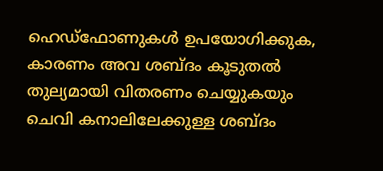ഹെഡ്ഫോണുകൾ ഉപയോഗിക്കുക, കാരണം അവ ശബ്ദം കൂടുതൽ തുല്യമായി വിതരണം ചെയ്യുകയും ചെവി കനാലിലേക്കുള്ള ശബ്ദം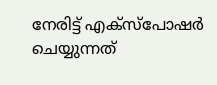നേരിട്ട് എക്സ്പോഷർ ചെയ്യുന്നത്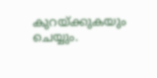കുറയ്ക്കുകയും ചെയ്യും.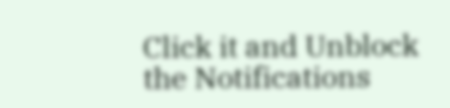Click it and Unblock the Notifications